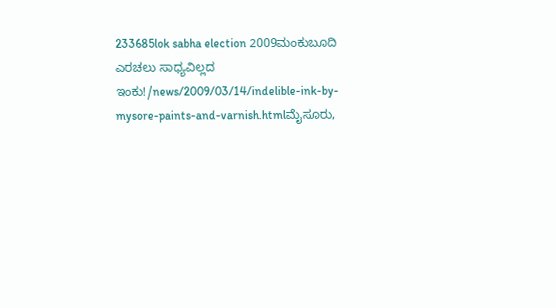233685lok sabha election 2009ಮಂಕುಬೂದಿ ಎರಚಲು ಸಾಧ್ಯವಿಲ್ಲದ ಇಂಕು!/news/2009/03/14/indelible-ink-by-mysore-paints-and-varnish.htmlಮೈಸೂರು,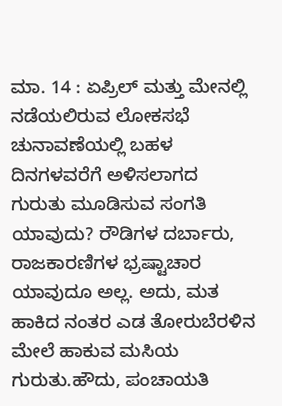ಮಾ. 14 : ಏಪ್ರಿಲ್ ಮತ್ತು ಮೇನಲ್ಲಿ ನಡೆಯಲಿರುವ ಲೋಕಸಭೆ ಚುನಾವಣೆಯಲ್ಲಿ ಬಹಳ ದಿನಗಳವರೆಗೆ ಅಳಿಸಲಾಗದ ಗುರುತು ಮೂಡಿಸುವ ಸಂಗತಿ ಯಾವುದು? ರೌಡಿಗಳ ದರ್ಬಾರು, ರಾಜಕಾರಣಿಗಳ ಭ್ರಷ್ಟಾಚಾರ ಯಾವುದೂ ಅಲ್ಲ. ಅದು, ಮತ ಹಾಕಿದ ನಂತರ ಎಡ ತೋರುಬೆರಳಿನ ಮೇಲೆ ಹಾಕುವ ಮಸಿಯ ಗುರುತು.ಹೌದು, ಪಂಚಾಯತಿ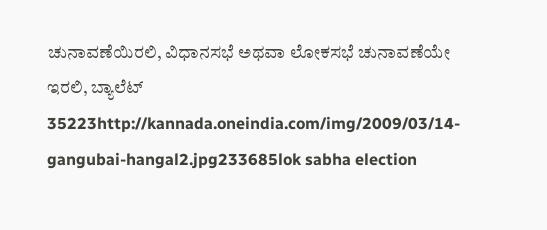ಚುನಾವಣೆಯಿರಲಿ, ವಿಧಾನಸಭೆ ಅಥವಾ ಲೋಕಸಭೆ ಚುನಾವಣೆಯೇ ಇರಲಿ, ಬ್ಯಾಲೆಟ್ 35223http://kannada.oneindia.com/img/2009/03/14-gangubai-hangal2.jpg233685lok sabha election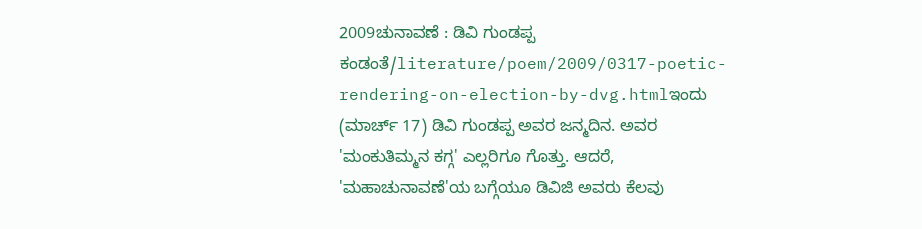2009ಚುನಾವಣೆ : ಡಿವಿ ಗುಂಡಪ್ಪ ಕಂಡಂತೆ/literature/poem/2009/0317-poetic-rendering-on-election-by-dvg.htmlಇಂದು (ಮಾರ್ಚ್ 17) ಡಿವಿ ಗುಂಡಪ್ಪ ಅವರ ಜನ್ಮದಿನ. ಅವರ 'ಮಂಕುತಿಮ್ಮನ ಕಗ್ಗ' ಎಲ್ಲರಿಗೂ ಗೊತ್ತು. ಆದರೆ, 'ಮಹಾಚುನಾವಣೆ'ಯ ಬಗ್ಗೆಯೂ ಡಿವಿಜಿ ಅವರು ಕೆಲವು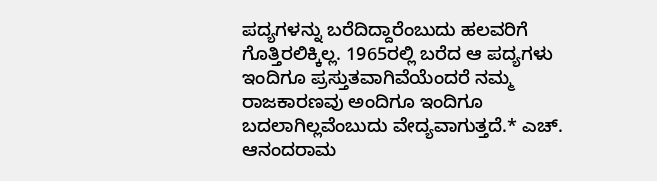ಪದ್ಯಗಳನ್ನು ಬರೆದಿದ್ದಾರೆಂಬುದು ಹಲವರಿಗೆ ಗೊತ್ತಿರಲಿಕ್ಕಿಲ್ಲ. 1965ರಲ್ಲಿ ಬರೆದ ಆ ಪದ್ಯಗಳು ಇಂದಿಗೂ ಪ್ರಸ್ತುತವಾಗಿವೆಯೆಂದರೆ ನಮ್ಮ ರಾಜಕಾರಣವು ಅಂದಿಗೂ ಇಂದಿಗೂ ಬದಲಾಗಿಲ್ಲವೆಂಬುದು ವೇದ್ಯವಾಗುತ್ತದೆ.* ಎಚ್. ಆನಂದರಾಮ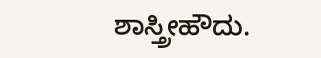ಶಾಸ್ತ್ರೀಹೌದು.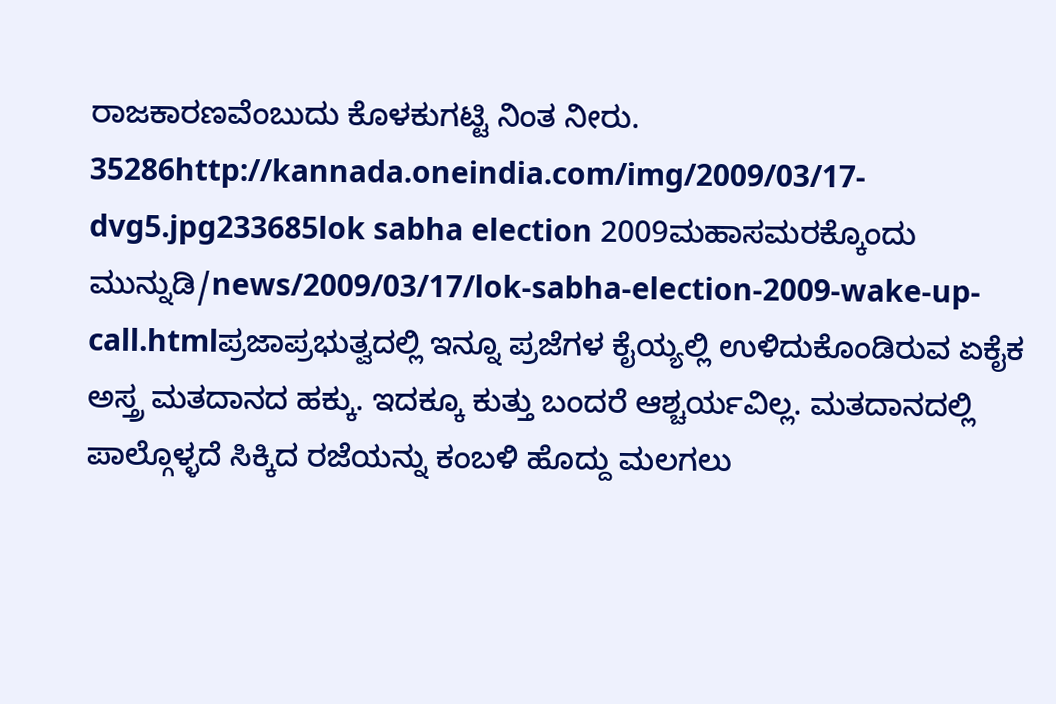ರಾಜಕಾರಣವೆಂಬುದು ಕೊಳಕುಗಟ್ಟಿ ನಿಂತ ನೀರು. 35286http://kannada.oneindia.com/img/2009/03/17-dvg5.jpg233685lok sabha election 2009ಮಹಾಸಮರಕ್ಕೊಂದು ಮುನ್ನುಡಿ/news/2009/03/17/lok-sabha-election-2009-wake-up-call.htmlಪ್ರಜಾಪ್ರಭುತ್ವದಲ್ಲಿ ಇನ್ನೂ ಪ್ರಜೆಗಳ ಕೈಯ್ಯಲ್ಲಿ ಉಳಿದುಕೊಂಡಿರುವ ಏಕೈಕ ಅಸ್ತ್ರ ಮತದಾನದ ಹಕ್ಕು. ಇದಕ್ಕೂ ಕುತ್ತು ಬಂದರೆ ಆಶ್ಚರ್ಯವಿಲ್ಲ. ಮತದಾನದಲ್ಲಿ ಪಾಲ್ಗೊಳ್ಳದೆ ಸಿಕ್ಕಿದ ರಜೆಯನ್ನು ಕಂಬಳಿ ಹೊದ್ದು ಮಲಗಲು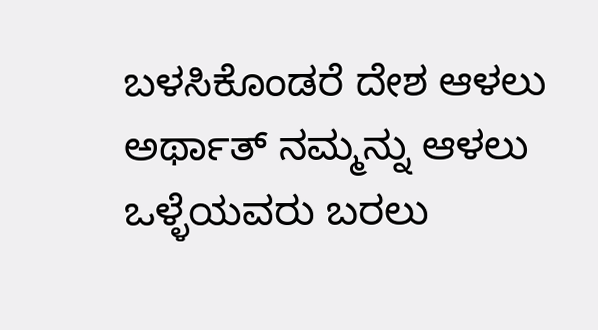ಬಳಸಿಕೊಂಡರೆ ದೇಶ ಆಳಲು ಅರ್ಥಾತ್ ನಮ್ಮನ್ನು ಆಳಲು ಒಳ್ಳೆಯವರು ಬರಲು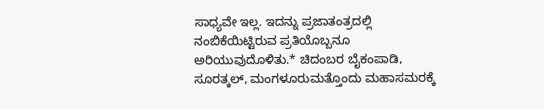ಸಾಧ್ಯವೇ ಇಲ್ಲ. ಇದನ್ನು ಪ್ರಜಾತಂತ್ರದಲ್ಲಿ ನಂಬಿಕೆಯಿಟ್ಟಿರುವ ಪ್ರತಿಯೊಬ್ಬನೂ ಅರಿಯುವುದೊಳಿತು.* ಚಿದಂಬರ ಬೈಕಂಪಾಡಿ, ಸೂರತ್ಕಲ್, ಮಂಗಳೂರುಮತ್ತೊಂದು ಮಹಾಸಮರಕ್ಕೆ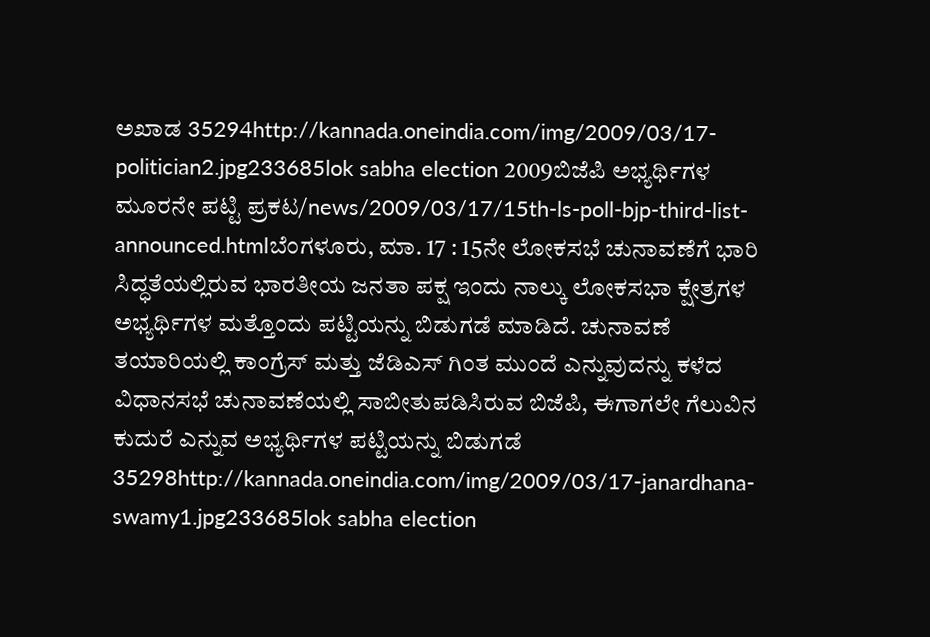ಅಖಾಡ 35294http://kannada.oneindia.com/img/2009/03/17-politician2.jpg233685lok sabha election 2009ಬಿಜೆಪಿ ಅಭ್ಯರ್ಥಿಗಳ ಮೂರನೇ ಪಟ್ಟಿ ಪ್ರಕಟ/news/2009/03/17/15th-ls-poll-bjp-third-list-announced.htmlಬೆಂಗಳೂರು, ಮಾ. 17 : 15ನೇ ಲೋಕಸಭೆ ಚುನಾವಣೆಗೆ ಭಾರಿ ಸಿದ್ಧತೆಯಲ್ಲಿರುವ ಭಾರತೀಯ ಜನತಾ ಪಕ್ಷ ಇಂದು ನಾಲ್ಕು ಲೋಕಸಭಾ ಕ್ಷೇತ್ರಗಳ ಅಭ್ಯರ್ಥಿಗಳ ಮತ್ತೊಂದು ಪಟ್ಟಿಯನ್ನು ಬಿಡುಗಡೆ ಮಾಡಿದೆ. ಚುನಾವಣೆ ತಯಾರಿಯಲ್ಲಿ ಕಾಂಗ್ರೆಸ್ ಮತ್ತು ಜೆಡಿಎಸ್ ಗಿಂತ ಮುಂದೆ ಎನ್ನುವುದನ್ನು ಕಳೆದ ವಿಧಾನಸಭೆ ಚುನಾವಣೆಯಲ್ಲಿ ಸಾಬೀತುಪಡಿಸಿರುವ ಬಿಜೆಪಿ, ಈಗಾಗಲೇ ಗೆಲುವಿನ ಕುದುರೆ ಎನ್ನುವ ಅಭ್ಯರ್ಥಿಗಳ ಪಟ್ಟಿಯನ್ನು ಬಿಡುಗಡೆ 35298http://kannada.oneindia.com/img/2009/03/17-janardhana-swamy1.jpg233685lok sabha election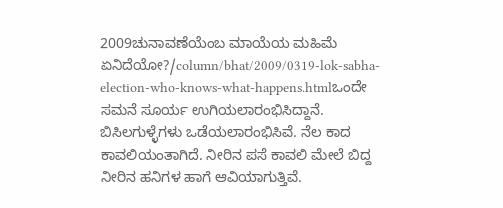2009ಚುನಾವಣೆಯೆಂಬ ಮಾಯೆಯ ಮಹಿಮೆ ಏನಿದೆಯೋ?/column/bhat/2009/0319-lok-sabha-election-who-knows-what-happens.htmlಒಂದೇ ಸಮನೆ ಸೂರ್ಯ ಉಗಿಯಲಾರಂಭಿಸಿದ್ದಾನೆ. ಬಿಸಿಲಗುಳ್ಳೆಗಳು ಒಡೆಯಲಾರಂಭಿಸಿವೆ. ನೆಲ ಕಾದ ಕಾವಲಿಯಂತಾಗಿದೆ. ನೀರಿನ ಪಸೆ ಕಾವಲಿ ಮೇಲೆ ಬಿದ್ದ ನೀರಿನ ಹನಿಗಳ ಹಾಗೆ ಆವಿಯಾಗುತ್ತಿವೆ.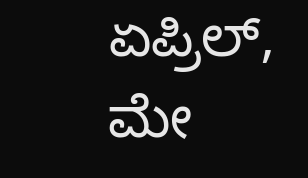ಏಪ್ರಿಲ್, ಮೇ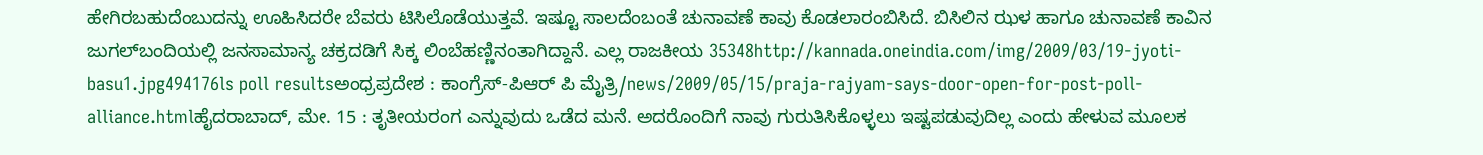ಹೇಗಿರಬಹುದೆಂಬುದನ್ನು ಊಹಿಸಿದರೇ ಬೆವರು ಟಿಸಿಲೊಡೆಯುತ್ತವೆ. ಇಷ್ಟೂ ಸಾಲದೆಂಬಂತೆ ಚುನಾವಣೆ ಕಾವು ಕೊಡಲಾರಂಬಿಸಿದೆ. ಬಿಸಿಲಿನ ಝಳ ಹಾಗೂ ಚುನಾವಣೆ ಕಾವಿನ ಜುಗಲ್‌ಬಂದಿಯಲ್ಲಿ ಜನಸಾಮಾನ್ಯ ಚಕ್ರದಡಿಗೆ ಸಿಕ್ಕ ಲಿಂಬೆಹಣ್ಣಿನಂತಾಗಿದ್ದಾನೆ. ಎಲ್ಲ ರಾಜಕೀಯ 35348http://kannada.oneindia.com/img/2009/03/19-jyoti-basu1.jpg494176ls poll resultsಅಂಧ್ರಪ್ರದೇಶ : ಕಾಂಗ್ರೆಸ್-ಪಿಆರ್ ಪಿ ಮೈತ್ರಿ/news/2009/05/15/praja-rajyam-says-door-open-for-post-poll-alliance.htmlಹೈದರಾಬಾದ್, ಮೇ. 15 : ತೃತೀಯರಂಗ ಎನ್ನುವುದು ಒಡೆದ ಮನೆ. ಅದರೊಂದಿಗೆ ನಾವು ಗುರುತಿಸಿಕೊಳ್ಳಲು ಇಷ್ಟಪಡುವುದಿಲ್ಲ ಎಂದು ಹೇಳುವ ಮೂಲಕ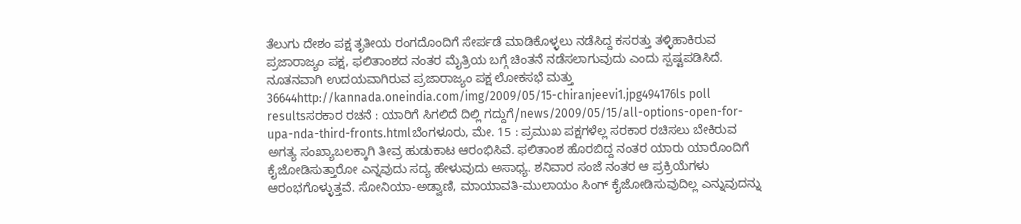ತೆಲುಗು ದೇಶಂ ಪಕ್ಷ ತೃತೀಯ ರಂಗದೊಂದಿಗೆ ಸೇರ್ಪಡೆ ಮಾಡಿಕೊಳ್ಳಲು ನಡೆಸಿದ್ದ ಕಸರತ್ತು ತಳ್ಳಿಹಾಕಿರುವ ಪ್ರಜಾರಾಜ್ಯಂ ಪಕ್ಷ, ಫಲಿತಾಂಶದ ನಂತರ ಮೈತ್ರಿಯ ಬಗ್ಗೆ ಚಿಂತನೆ ನಡೆಸಲಾಗುವುದು ಎಂದು ಸ್ಪಷ್ಟಪಡಿಸಿದೆ. ನೂತನವಾಗಿ ಉದಯವಾಗಿರುವ ಪ್ರಜಾರಾಜ್ಯಂ ಪಕ್ಷ ಲೋಕಸಭೆ ಮತ್ತು 36644http://kannada.oneindia.com/img/2009/05/15-chiranjeevi1.jpg494176ls poll resultsಸರಕಾರ ರಚನೆ : ಯಾರಿಗೆ ಸಿಗಲಿದೆ ದಿಲ್ಲಿ ಗದ್ದುಗೆ/news/2009/05/15/all-options-open-for-upa-nda-third-fronts.htmlಬೆಂಗಳೂರು, ಮೇ. 15 : ಪ್ರಮುಖ ಪಕ್ಷಗಳೆಲ್ಲ ಸರಕಾರ ರಚಿಸಲು ಬೇಕಿರುವ ಅಗತ್ಯ ಸಂಖ್ಯಾಬಲಕ್ಕಾಗಿ ತೀವ್ರ ಹುಡುಕಾಟ ಆರಂಭಿಸಿವೆ. ಫಲಿತಾಂಶ ಹೊರಬಿದ್ದ ನಂತರ ಯಾರು ಯಾರೊಂದಿಗೆ ಕೈಜೋಡಿಸುತ್ತಾರೋ ಎನ್ನವುದು ಸದ್ಯ ಹೇಳುವುದು ಅಸಾಧ್ಯ. ಶನಿವಾರ ಸಂಜೆ ನಂತರ ಆ ಪ್ರಕ್ರಿಯೆಗಳು ಆರಂಭಗೊಳ್ಳುತ್ತವೆ. ಸೋನಿಯಾ-ಅಡ್ವಾಣಿ, ಮಾಯಾವತಿ-ಮುಲಾಯಂ ಸಿಂಗ್ ಕೈಜೋಡಿಸುವುದಿಲ್ಲ ಎನ್ನುವುದನ್ನು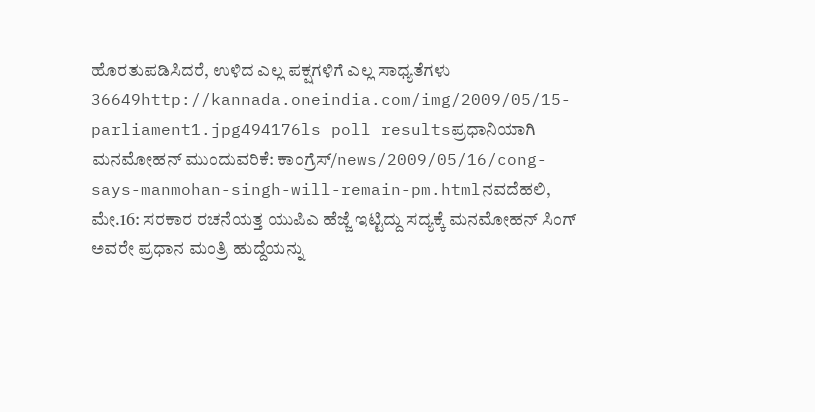ಹೊರತುಪಡಿಸಿದರೆ, ಉಳಿದ ಎಲ್ಲ ಪಕ್ಷಗಳಿಗೆ ಎಲ್ಲ ಸಾಧ್ಯತೆಗಳು 36649http://kannada.oneindia.com/img/2009/05/15-parliament1.jpg494176ls poll resultsಪ್ರಧಾನಿಯಾಗಿ ಮನಮೋಹನ್ ಮುಂದುವರಿಕೆ: ಕಾಂಗ್ರೆಸ್/news/2009/05/16/cong-says-manmohan-singh-will-remain-pm.htmlನವದೆಹಲಿ, ಮೇ.16: ಸರಕಾರ ರಚನೆಯತ್ತ ಯುಪಿಎ ಹೆಜ್ಜೆ ಇಟ್ಟಿದ್ದು ಸದ್ಯಕ್ಕೆ ಮನಮೋಹನ್ ಸಿಂಗ್ ಅವರೇ ಪ್ರಧಾನ ಮಂತ್ರಿ ಹುದ್ದೆಯನ್ನು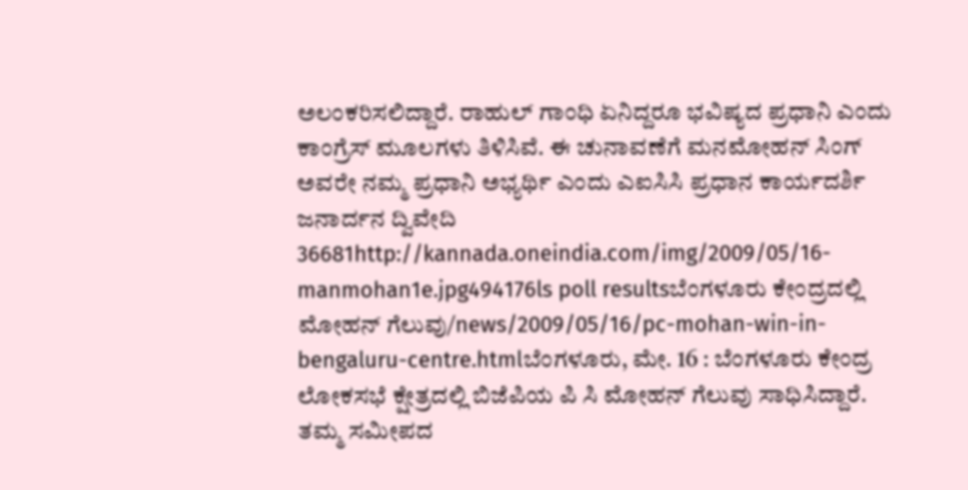ಅಲಂಕರಿಸಲಿದ್ದಾರೆ. ರಾಹುಲ್ ಗಾಂಧಿ ಏನಿದ್ದರೂ ಭವಿಷ್ಯದ ಪ್ರಧಾನಿ ಎಂದು ಕಾಂಗ್ರೆಸ್ ಮೂಲಗಳು ತಿಳಿಸಿವೆ. ಈ ಚುನಾವಣೆಗೆ ಮನಮೋಹನ್ ಸಿಂಗ್ ಅವರೇ ನಮ್ಮ ಪ್ರಧಾನಿ ಅಭ್ಯರ್ಥಿ ಎಂದು ಎಐಸಿಸಿ ಪ್ರಧಾನ ಕಾರ್ಯದರ್ಶಿ ಜನಾರ್ದನ ದ್ವಿವೇದಿ 36681http://kannada.oneindia.com/img/2009/05/16-manmohan1e.jpg494176ls poll resultsಬೆಂಗಳೂರು ಕೇಂದ್ರದಲ್ಲಿ ಮೋಹನ್ ಗೆಲುವು/news/2009/05/16/pc-mohan-win-in-bengaluru-centre.htmlಬೆಂಗಳೂರು, ಮೇ. 16 : ಬೆಂಗಳೂರು ಕೇಂದ್ರ ಲೋಕಸಭೆ ಕ್ಷೇತ್ರದಲ್ಲಿ ಬಿಜೆಪಿಯ ಪಿ ಸಿ ಮೋಹನ್ ಗೆಲುವು ಸಾಧಿಸಿದ್ದಾರೆ. ತಮ್ಮ ಸಮೀಪದ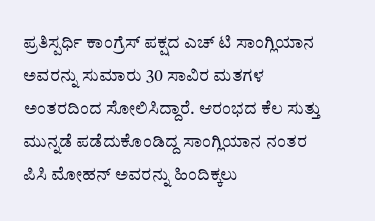ಪ್ರತಿಸ್ಪರ್ಧಿ ಕಾಂಗ್ರೆಸ್ ಪಕ್ಷದ ಎಚ್ ಟಿ ಸಾಂಗ್ಲಿಯಾನ ಅವರನ್ನು ಸುಮಾರು 30 ಸಾವಿರ ಮತಗಳ ಅಂತರದಿಂದ ಸೋಲಿಸಿದ್ದಾರೆ. ಆರಂಭದ ಕೆಲ ಸುತ್ತು ಮುನ್ನಡೆ ಪಡೆದುಕೊಂಡಿದ್ದ ಸಾಂಗ್ಲಿಯಾನ ನಂತರ ಪಿಸಿ ಮೋಹನ್ ಅವರನ್ನು ಹಿಂದಿಕ್ಕಲು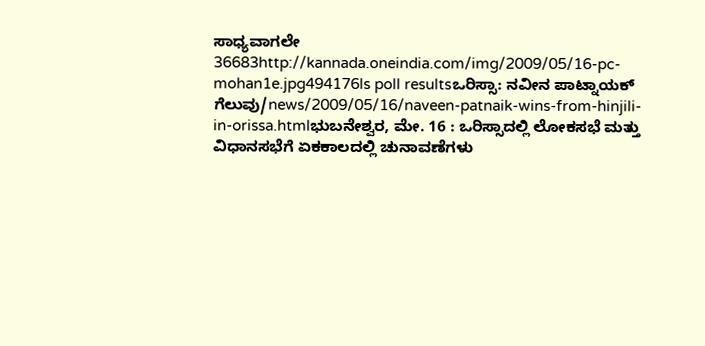ಸಾಧ್ಯವಾಗಲೇ 36683http://kannada.oneindia.com/img/2009/05/16-pc-mohan1e.jpg494176ls poll resultsಒರಿಸ್ಸಾ: ನವೀನ ಪಾಟ್ನಾಯಕ್ ಗೆಲುವು/news/2009/05/16/naveen-patnaik-wins-from-hinjili-in-orissa.htmlಭುಬನೇಶ್ವರ, ಮೇ. 16 : ಒರಿಸ್ಸಾದಲ್ಲಿ ಲೋಕಸಭೆ ಮತ್ತು ವಿಧಾನಸಭೆಗೆ ಏಕಕಾಲದಲ್ಲಿ ಚುನಾವಣೆಗಳು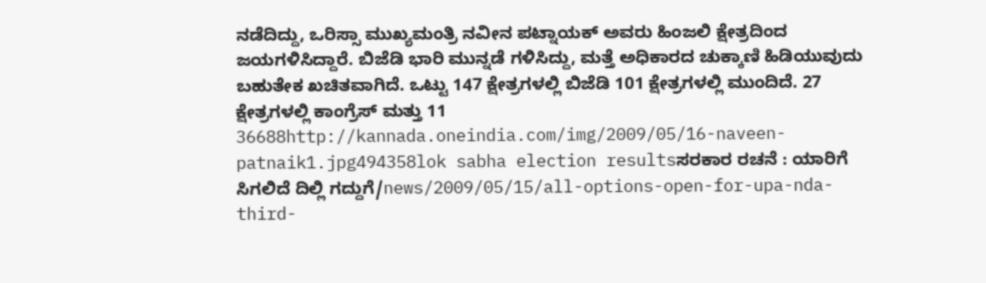ನಡೆದಿದ್ದು, ಒರಿಸ್ಸಾ ಮುಖ್ಯಮಂತ್ರಿ ನವೀನ ಪಟ್ನಾಯಕ್ ಅವರು ಹಿಂಜಲಿ ಕ್ಷೇತ್ರದಿಂದ ಜಯಗಳಿಸಿದ್ದಾರೆ. ಬಿಜೆಡಿ ಭಾರಿ ಮುನ್ನಡೆ ಗಳಿಸಿದ್ದು, ಮತ್ತೆ ಅಧಿಕಾರದ ಚುಕ್ಕಾಣಿ ಹಿಡಿಯುವುದು ಬಹುತೇಕ ಖಚಿತವಾಗಿದೆ. ಒಟ್ಟು 147 ಕ್ಷೇತ್ರಗಳಲ್ಲಿ ಬಿಜೆಡಿ 101 ಕ್ಷೇತ್ರಗಳಲ್ಲಿ ಮುಂದಿದೆ. 27 ಕ್ಷೇತ್ರಗಳಲ್ಲಿ ಕಾಂಗ್ರೆಸ್ ಮತ್ತು 11 36688http://kannada.oneindia.com/img/2009/05/16-naveen-patnaik1.jpg494358lok sabha election resultsಸರಕಾರ ರಚನೆ : ಯಾರಿಗೆ ಸಿಗಲಿದೆ ದಿಲ್ಲಿ ಗದ್ದುಗೆ/news/2009/05/15/all-options-open-for-upa-nda-third-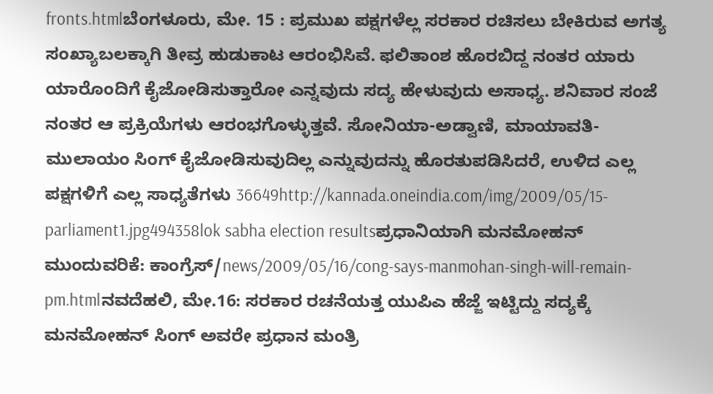fronts.htmlಬೆಂಗಳೂರು, ಮೇ. 15 : ಪ್ರಮುಖ ಪಕ್ಷಗಳೆಲ್ಲ ಸರಕಾರ ರಚಿಸಲು ಬೇಕಿರುವ ಅಗತ್ಯ ಸಂಖ್ಯಾಬಲಕ್ಕಾಗಿ ತೀವ್ರ ಹುಡುಕಾಟ ಆರಂಭಿಸಿವೆ. ಫಲಿತಾಂಶ ಹೊರಬಿದ್ದ ನಂತರ ಯಾರು ಯಾರೊಂದಿಗೆ ಕೈಜೋಡಿಸುತ್ತಾರೋ ಎನ್ನವುದು ಸದ್ಯ ಹೇಳುವುದು ಅಸಾಧ್ಯ. ಶನಿವಾರ ಸಂಜೆ ನಂತರ ಆ ಪ್ರಕ್ರಿಯೆಗಳು ಆರಂಭಗೊಳ್ಳುತ್ತವೆ. ಸೋನಿಯಾ-ಅಡ್ವಾಣಿ, ಮಾಯಾವತಿ-ಮುಲಾಯಂ ಸಿಂಗ್ ಕೈಜೋಡಿಸುವುದಿಲ್ಲ ಎನ್ನುವುದನ್ನು ಹೊರತುಪಡಿಸಿದರೆ, ಉಳಿದ ಎಲ್ಲ ಪಕ್ಷಗಳಿಗೆ ಎಲ್ಲ ಸಾಧ್ಯತೆಗಳು 36649http://kannada.oneindia.com/img/2009/05/15-parliament1.jpg494358lok sabha election resultsಪ್ರಧಾನಿಯಾಗಿ ಮನಮೋಹನ್ ಮುಂದುವರಿಕೆ: ಕಾಂಗ್ರೆಸ್/news/2009/05/16/cong-says-manmohan-singh-will-remain-pm.htmlನವದೆಹಲಿ, ಮೇ.16: ಸರಕಾರ ರಚನೆಯತ್ತ ಯುಪಿಎ ಹೆಜ್ಜೆ ಇಟ್ಟಿದ್ದು ಸದ್ಯಕ್ಕೆ ಮನಮೋಹನ್ ಸಿಂಗ್ ಅವರೇ ಪ್ರಧಾನ ಮಂತ್ರಿ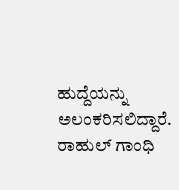ಹುದ್ದೆಯನ್ನು ಅಲಂಕರಿಸಲಿದ್ದಾರೆ. ರಾಹುಲ್ ಗಾಂಧಿ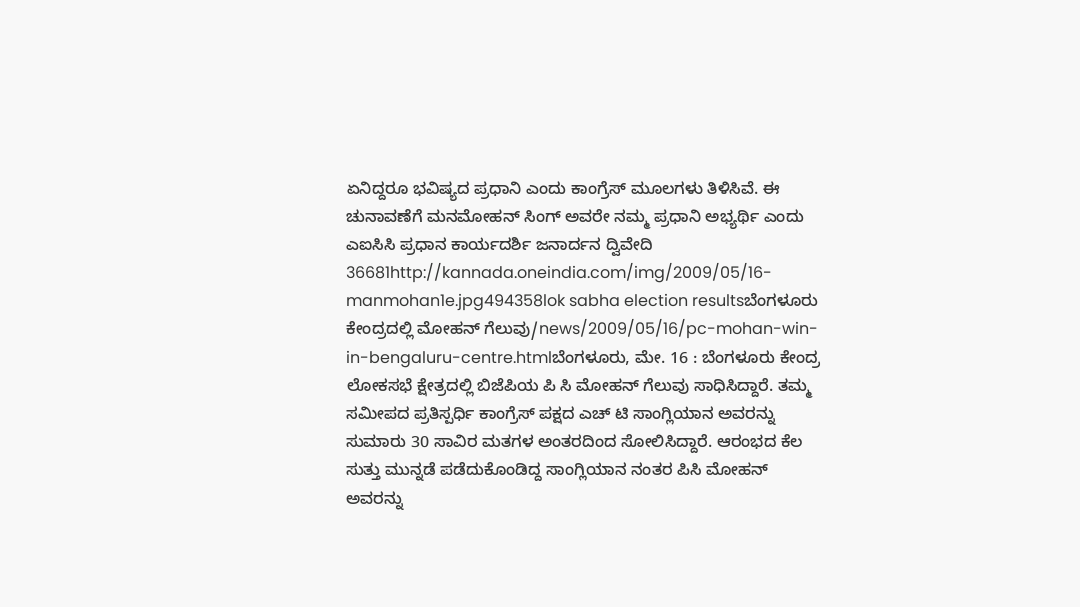ಏನಿದ್ದರೂ ಭವಿಷ್ಯದ ಪ್ರಧಾನಿ ಎಂದು ಕಾಂಗ್ರೆಸ್ ಮೂಲಗಳು ತಿಳಿಸಿವೆ. ಈ ಚುನಾವಣೆಗೆ ಮನಮೋಹನ್ ಸಿಂಗ್ ಅವರೇ ನಮ್ಮ ಪ್ರಧಾನಿ ಅಭ್ಯರ್ಥಿ ಎಂದು ಎಐಸಿಸಿ ಪ್ರಧಾನ ಕಾರ್ಯದರ್ಶಿ ಜನಾರ್ದನ ದ್ವಿವೇದಿ 36681http://kannada.oneindia.com/img/2009/05/16-manmohan1e.jpg494358lok sabha election resultsಬೆಂಗಳೂರು ಕೇಂದ್ರದಲ್ಲಿ ಮೋಹನ್ ಗೆಲುವು/news/2009/05/16/pc-mohan-win-in-bengaluru-centre.htmlಬೆಂಗಳೂರು, ಮೇ. 16 : ಬೆಂಗಳೂರು ಕೇಂದ್ರ ಲೋಕಸಭೆ ಕ್ಷೇತ್ರದಲ್ಲಿ ಬಿಜೆಪಿಯ ಪಿ ಸಿ ಮೋಹನ್ ಗೆಲುವು ಸಾಧಿಸಿದ್ದಾರೆ. ತಮ್ಮ ಸಮೀಪದ ಪ್ರತಿಸ್ಪರ್ಧಿ ಕಾಂಗ್ರೆಸ್ ಪಕ್ಷದ ಎಚ್ ಟಿ ಸಾಂಗ್ಲಿಯಾನ ಅವರನ್ನು ಸುಮಾರು 30 ಸಾವಿರ ಮತಗಳ ಅಂತರದಿಂದ ಸೋಲಿಸಿದ್ದಾರೆ. ಆರಂಭದ ಕೆಲ ಸುತ್ತು ಮುನ್ನಡೆ ಪಡೆದುಕೊಂಡಿದ್ದ ಸಾಂಗ್ಲಿಯಾನ ನಂತರ ಪಿಸಿ ಮೋಹನ್ ಅವರನ್ನು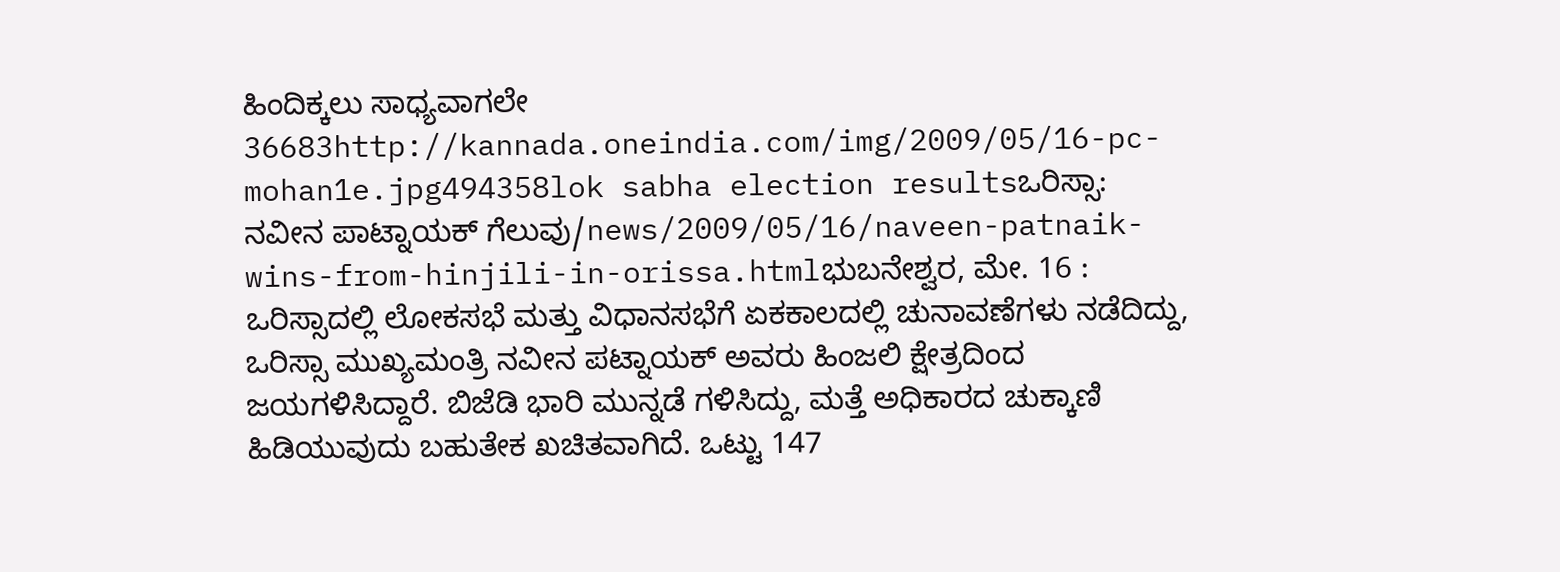ಹಿಂದಿಕ್ಕಲು ಸಾಧ್ಯವಾಗಲೇ 36683http://kannada.oneindia.com/img/2009/05/16-pc-mohan1e.jpg494358lok sabha election resultsಒರಿಸ್ಸಾ: ನವೀನ ಪಾಟ್ನಾಯಕ್ ಗೆಲುವು/news/2009/05/16/naveen-patnaik-wins-from-hinjili-in-orissa.htmlಭುಬನೇಶ್ವರ, ಮೇ. 16 : ಒರಿಸ್ಸಾದಲ್ಲಿ ಲೋಕಸಭೆ ಮತ್ತು ವಿಧಾನಸಭೆಗೆ ಏಕಕಾಲದಲ್ಲಿ ಚುನಾವಣೆಗಳು ನಡೆದಿದ್ದು, ಒರಿಸ್ಸಾ ಮುಖ್ಯಮಂತ್ರಿ ನವೀನ ಪಟ್ನಾಯಕ್ ಅವರು ಹಿಂಜಲಿ ಕ್ಷೇತ್ರದಿಂದ ಜಯಗಳಿಸಿದ್ದಾರೆ. ಬಿಜೆಡಿ ಭಾರಿ ಮುನ್ನಡೆ ಗಳಿಸಿದ್ದು, ಮತ್ತೆ ಅಧಿಕಾರದ ಚುಕ್ಕಾಣಿ ಹಿಡಿಯುವುದು ಬಹುತೇಕ ಖಚಿತವಾಗಿದೆ. ಒಟ್ಟು 147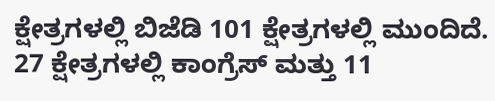ಕ್ಷೇತ್ರಗಳಲ್ಲಿ ಬಿಜೆಡಿ 101 ಕ್ಷೇತ್ರಗಳಲ್ಲಿ ಮುಂದಿದೆ. 27 ಕ್ಷೇತ್ರಗಳಲ್ಲಿ ಕಾಂಗ್ರೆಸ್ ಮತ್ತು 11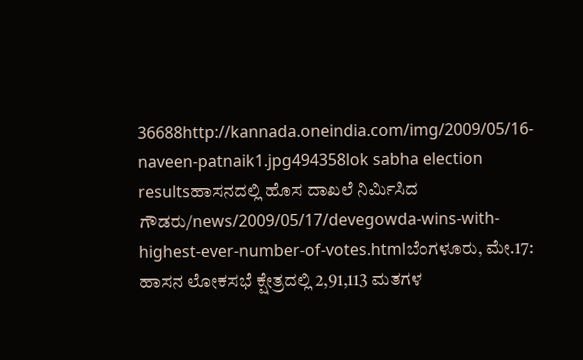36688http://kannada.oneindia.com/img/2009/05/16-naveen-patnaik1.jpg494358lok sabha election resultsಹಾಸನದಲ್ಲಿ ಹೊಸ ದಾಖಲೆ ನಿರ್ಮಿಸಿದ ಗೌಡರು/news/2009/05/17/devegowda-wins-with-highest-ever-number-of-votes.htmlಬೆಂಗಳೂರು, ಮೇ.17: ಹಾಸನ ಲೋಕಸಭೆ ಕ್ಷೇತ್ರದಲ್ಲಿ 2,91,113 ಮತಗಳ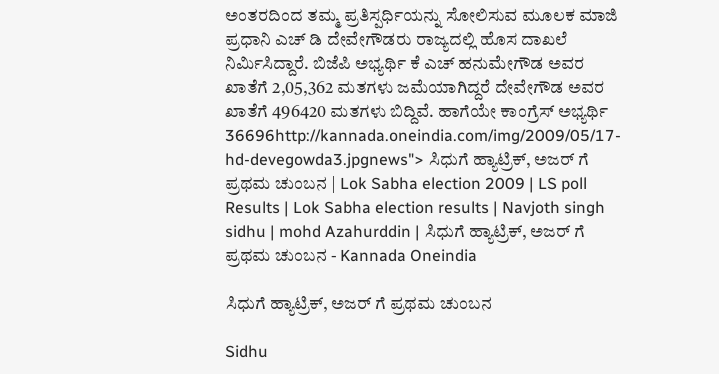ಅಂತರದಿಂದ ತಮ್ಮ ಪ್ರತಿಸ್ಪರ್ಧಿಯನ್ನು ಸೋಲಿಸುವ ಮೂಲಕ ಮಾಜಿ ಪ್ರಧಾನಿ ಎಚ್ ಡಿ ದೇವೇಗೌಡರು ರಾಜ್ಯದಲ್ಲಿ ಹೊಸ ದಾಖಲೆ ನಿರ್ಮಿಸಿದ್ದಾರೆ. ಬಿಜೆಪಿ ಅಭ್ಯರ್ಥಿ ಕೆ ಎಚ್ ಹನುಮೇಗೌಡ ಅವರ ಖಾತೆಗೆ 2,05,362 ಮತಗಳು ಜಮೆಯಾಗಿದ್ದರೆ ದೇವೇಗೌಡ ಅವರ ಖಾತೆಗೆ 496420 ಮತಗಳು ಬಿದ್ದಿವೆ. ಹಾಗೆಯೇ ಕಾಂಗ್ರೆಸ್ ಅಭ್ಯರ್ಥಿ 36696http://kannada.oneindia.com/img/2009/05/17-hd-devegowda3.jpgnews"> ಸಿಧುಗೆ ಹ್ಯಾಟ್ರಿಕ್, ಅಜರ್ ಗೆ ಪ್ರಥಮ ಚುಂಬನ | Lok Sabha election 2009 | LS poll Results | Lok Sabha election results | Navjoth singh sidhu | mohd Azahurddin | ಸಿಧುಗೆ ಹ್ಯಾಟ್ರಿಕ್, ಅಜರ್ ಗೆ ಪ್ರಥಮ ಚುಂಬನ - Kannada Oneindia

ಸಿಧುಗೆ ಹ್ಯಾಟ್ರಿಕ್, ಅಜರ್ ಗೆ ಪ್ರಥಮ ಚುಂಬನ

Sidhu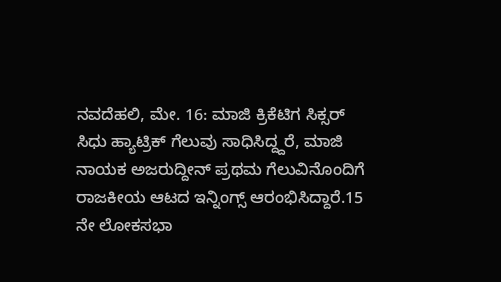ನವದೆಹಲಿ, ಮೇ. 16: ಮಾಜಿ ಕ್ರಿಕೆಟಿಗ ಸಿಕ್ಸರ್ ಸಿಧು ಹ್ಯಾಟ್ರಿಕ್ ಗೆಲುವು ಸಾಧಿಸಿದ್ದ್ದರೆ, ಮಾಜಿ ನಾಯಕ ಅಜರುದ್ದೀನ್ ಪ್ರಥಮ ಗೆಲುವಿನೊಂದಿಗೆ ರಾಜಕೀಯ ಆಟದ ಇನ್ನಿಂಗ್ಸ್ ಆರಂಭಿಸಿದ್ದಾರೆ.15 ನೇ ಲೋಕಸಭಾ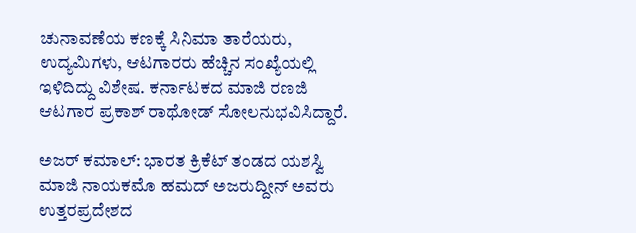ಚುನಾವಣೆಯ ಕಣಕ್ಕೆ ಸಿನಿಮಾ ತಾರೆಯರು, ಉದ್ಯಮಿಗಳು, ಆಟಗಾರರು ಹೆಚ್ಚಿನ ಸಂಖ್ಯೆಯಲ್ಲಿ ಇಳಿದಿದ್ದು ವಿಶೇಷ. ಕರ್ನಾಟಕದ ಮಾಜಿ ರಣಜಿ ಆಟಗಾರ ಪ್ರಕಾಶ್ ರಾಥೋಡ್ ಸೋಲನುಭವಿಸಿದ್ದಾರೆ.

ಅಜರ್ ಕಮಾಲ್: ಭಾರತ ಕ್ರಿಕೆಟ್ ತಂಡದ ಯಶಸ್ವಿ ಮಾಜಿ ನಾಯಕಮೊ ಹಮದ್ ಅಜರುದ್ದೀನ್ ಅವರು ಉತ್ತರಪ್ರದೇಶದ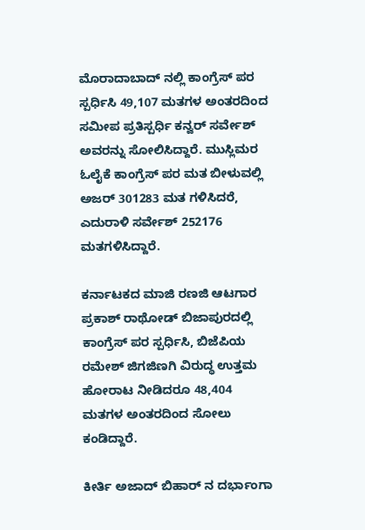ಮೊರಾದಾಬಾದ್ ನಲ್ಲಿ ಕಾಂಗ್ರೆಸ್ ಪರ ಸ್ಪರ್ಧಿಸಿ 49,107 ಮತಗಳ ಅಂತರದಿಂದ ಸಮೀಪ ಪ್ರತಿಸ್ಪರ್ಧಿ ಕನ್ವರ್ ಸರ್ವೇಶ್ ಅವರನ್ನು ಸೋಲಿಸಿದ್ದಾರೆ. ಮುಸ್ಲಿಮರ ಓಲೈಕೆ ಕಾಂಗ್ರೆಸ್ ಪರ ಮತ ಬೀಳುವಲ್ಲಿ ಅಜರ್ 301283 ಮತ ಗಳಿಸಿದರೆ, ಎದುರಾಳಿ ಸರ್ವೇಶ್ 252176 ಮತಗಳಿಸಿದ್ದಾರೆ.

ಕರ್ನಾಟಕದ ಮಾಜಿ ರಣಜಿ ಆಟಗಾರ ಪ್ರಕಾಶ್ ರಾಥೋಡ್ ಬಿಜಾಪುರದಲ್ಲಿ ಕಾಂಗ್ರೆಸ್ ಪರ ಸ್ಪರ್ಧಿಸಿ, ಬಿಜೆಪಿಯ ರಮೇಶ್ ಜಿಗಜಿಣಗಿ ವಿರುದ್ಧ ಉತ್ತಮ ಹೋರಾಟ ನೀಡಿದರೂ 48,404 ಮತಗಳ ಅಂತರದಿಂದ ಸೋಲು ಕಂಡಿದ್ದಾರೆ.

ಕೀರ್ತಿ ಅಜಾದ್ ಬಿಹಾರ್ ನ ದರ್ಭಾಂಗಾ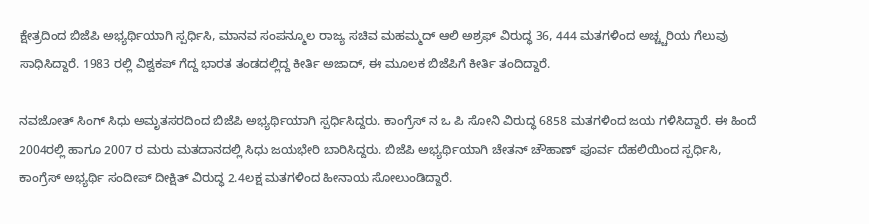ಕ್ಷೇತ್ರದಿಂದ ಬಿಜೆಪಿ ಅಭ್ಯರ್ಥಿಯಾಗಿ ಸ್ಪರ್ಧಿಸಿ, ಮಾನವ ಸಂಪನ್ಮೂಲ ರಾಜ್ಯ ಸಚಿವ ಮಹಮ್ಮದ್ ಆಲಿ ಅಶ್ರಫ್ ವಿರುದ್ಧ 36, 444 ಮತಗಳಿಂದ ಅಚ್ಚ್ಚರಿಯ ಗೆಲುವು ಸಾಧಿಸಿದ್ದಾರೆ. 1983 ರಲ್ಲಿ ವಿಶ್ವಕಪ್ ಗೆದ್ದ ಭಾರತ ತಂಡದಲ್ಲಿದ್ದ ಕೀರ್ತಿ ಅಜಾದ್, ಈ ಮೂಲಕ ಬಿಜೆಪಿಗೆ ಕೀರ್ತಿ ತಂದಿದ್ದಾರೆ.

ನವಜೋತ್ ಸಿಂಗ್ ಸಿಧು ಅಮೃತಸರದಿಂದ ಬಿಜೆಪಿ ಅಭ್ಯರ್ಥಿಯಾಗಿ ಸ್ಪರ್ಧಿಸಿದ್ದರು. ಕಾಂಗ್ರೆಸ್ ನ ಒ ಪಿ ಸೋನಿ ವಿರುದ್ಧ 6858 ಮತಗಳಿಂದ ಜಯ ಗಳಿಸಿದ್ದಾರೆ. ಈ ಹಿಂದೆ 2004ರಲ್ಲಿ ಹಾಗೂ 2007 ರ ಮರು ಮತದಾನದಲ್ಲಿ ಸಿಧು ಜಯಭೇರಿ ಬಾರಿಸಿದ್ದರು. ಬಿಜೆಪಿ ಅಭ್ಯರ್ಥಿಯಾಗಿ ಚೇತನ್ ಚೌಹಾಣ್ ಪೂರ್ವ ದೆಹಲಿಯಿಂದ ಸ್ಪರ್ಧಿಸಿ, ಕಾಂಗ್ರೆಸ್ ಅಭ್ಯರ್ಥಿ ಸಂದೀಪ್ ದೀಕ್ಷಿತ್ ವಿರುದ್ಧ 2.4ಲಕ್ಷ ಮತಗಳಿಂದ ಹೀನಾಯ ಸೋಲುಂಡಿದ್ದಾರೆ.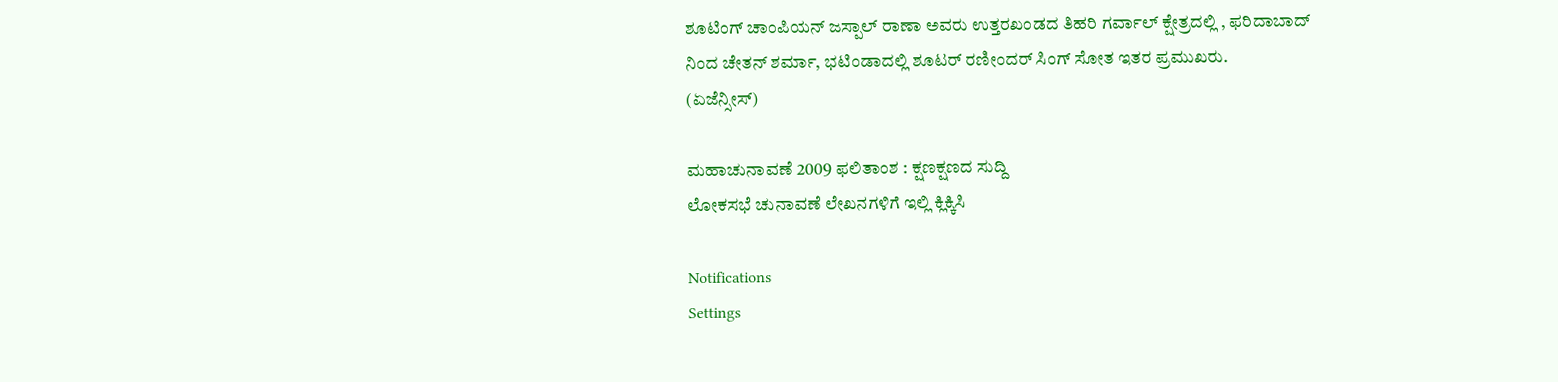ಶೂಟಿಂಗ್ ಚಾಂಪಿಯನ್ ಜಸ್ಪಾಲ್ ರಾಣಾ ಅವರು ಉತ್ತರಖಂಡದ ತಿಹರಿ ಗರ್ವಾಲ್ ಕ್ಷೇತ್ರದಲ್ಲಿ , ಫರಿದಾಬಾದ್ ನಿಂದ ಚೇತನ್ ಶರ್ಮಾ, ಭಟಿಂಡಾದಲ್ಲಿ ಶೂಟರ್ ರಣೀಂದರ್ ಸಿಂಗ್ ಸೋತ ಇತರ ಪ್ರಮುಖರು.
(ಏಜೆನ್ಸೀಸ್)

ಮಹಾಚುನಾವಣೆ 2009 ಫಲಿತಾಂಶ : ಕ್ಷಣಕ್ಷಣದ ಸುದ್ದಿ
ಲೋಕಸಭೆ ಚುನಾವಣೆ ಲೇಖನಗಳಿಗೆ ಇಲ್ಲಿ ಕ್ಲಿಕ್ಕಿಸಿ

Notifications
Settings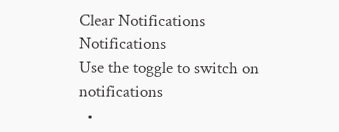Clear Notifications
Notifications
Use the toggle to switch on notifications
  •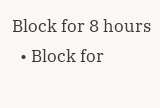Block for 8 hours
  • Block for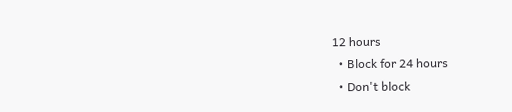12 hours
  • Block for 24 hours
  • Don't block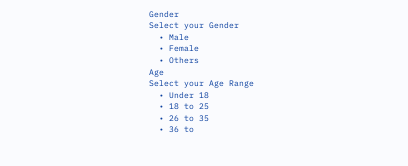Gender
Select your Gender
  • Male
  • Female
  • Others
Age
Select your Age Range
  • Under 18
  • 18 to 25
  • 26 to 35
  • 36 to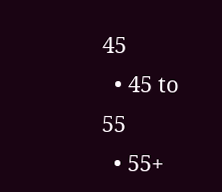45
  • 45 to 55
  • 55+